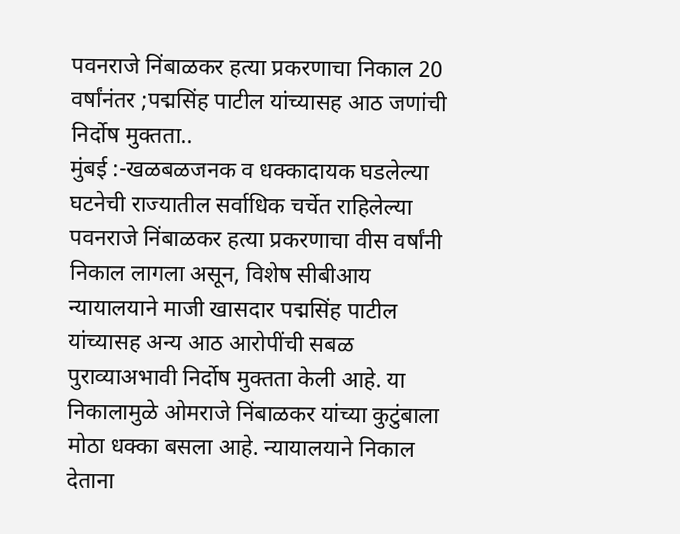पवनराजे निंबाळकर हत्या प्रकरणाचा निकाल 20 वर्षांनंतर ;पद्मसिंह पाटील यांच्यासह आठ जणांची निर्दोष मुक्तता..
मुंबई :-खळबळजनक व धक्कादायक घडलेल्या घटनेची राज्यातील सर्वाधिक चर्चेत राहिलेल्या पवनराजे निंबाळकर हत्या प्रकरणाचा वीस वर्षांनी निकाल लागला असून, विशेष सीबीआय
न्यायालयाने माजी खासदार पद्मसिंह पाटील यांच्यासह अन्य आठ आरोपींची सबळ पुराव्याअभावी निर्दोष मुक्तता केली आहे. या निकालामुळे ओमराजे निंबाळकर यांच्या कुटुंबाला मोठा धक्का बसला आहे. न्यायालयाने निकाल देताना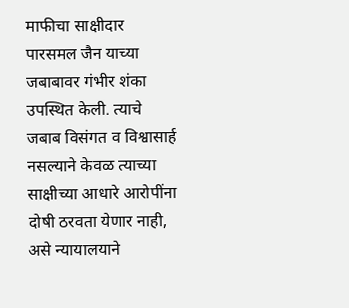माफीचा साक्षीदार पारसमल जैन याच्या जबाबावर गंभीर शंका उपस्थित केली. त्याचे जबाब विसंगत व विश्वासार्ह नसल्याने केवळ त्याच्या साक्षीच्या आधारे आरोपींना
दोषी ठरवता येणार नाही, असे न्यायालयाने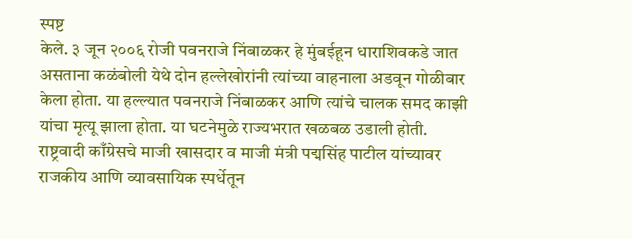स्पष्ट
केले. ३ जून २००६ रोजी पवनराजे निंबाळकर हे मुंबईहून धाराशिवकडे जात असताना कळंबोली येथे दोन हल्लेखोरांनी त्यांच्या वाहनाला अडवून गोळीबार केला होता. या हल्ल्यात पवनराजे निंबाळकर आणि त्यांचे चालक समद काझी यांचा मृत्यू झाला होता. या घटनेमुळे राज्यभरात खळबळ उडाली होती. राष्ट्रवादी काँग्रेसचे माजी खासदार व माजी मंत्री पद्मसिंह पाटील यांच्यावर राजकीय आणि व्यावसायिक स्पर्धेतून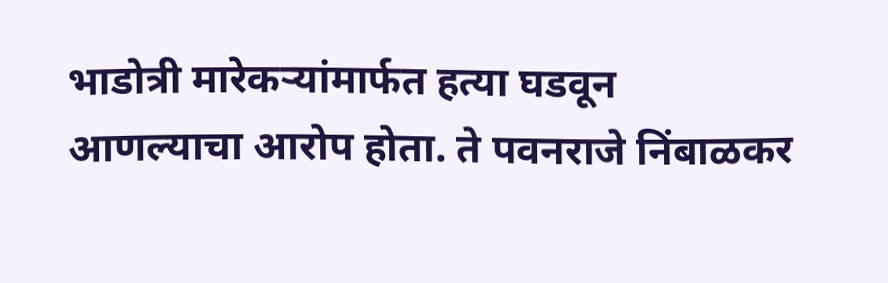भाडोत्री मारेकऱ्यांमार्फत हत्या घडवून आणल्याचा आरोप होता. ते पवनराजे निंबाळकर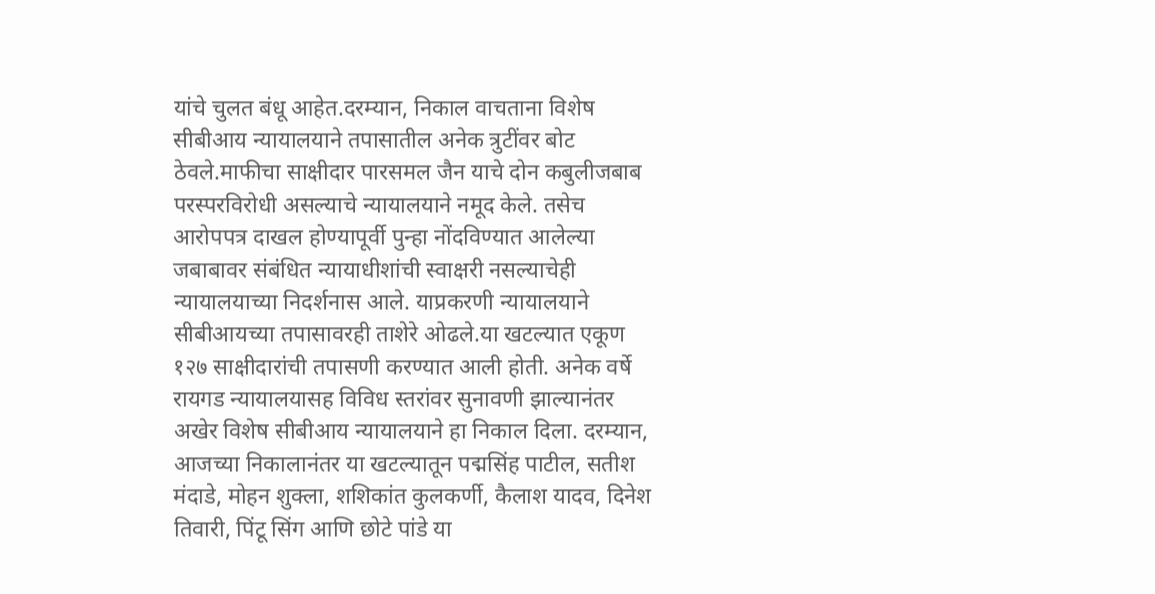यांचे चुलत बंधू आहेत.दरम्यान, निकाल वाचताना विशेष सीबीआय न्यायालयाने तपासातील अनेक त्रुटींवर बोट ठेवले.माफीचा साक्षीदार पारसमल जैन याचे दोन कबुलीजबाब परस्परविरोधी असल्याचे न्यायालयाने नमूद केले. तसेच आरोपपत्र दाखल होण्यापूर्वी पुन्हा नोंदविण्यात आलेल्या जबाबावर संबंधित न्यायाधीशांची स्वाक्षरी नसल्याचेही न्यायालयाच्या निदर्शनास आले. याप्रकरणी न्यायालयाने सीबीआयच्या तपासावरही ताशेरे ओढले.या खटल्यात एकूण १२७ साक्षीदारांची तपासणी करण्यात आली होती. अनेक वर्षे रायगड न्यायालयासह विविध स्तरांवर सुनावणी झाल्यानंतर अखेर विशेष सीबीआय न्यायालयाने हा निकाल दिला. दरम्यान, आजच्या निकालानंतर या खटल्यातून पद्मसिंह पाटील, सतीश मंदाडे, मोहन शुक्ला, शशिकांत कुलकर्णी, कैलाश यादव, दिनेश तिवारी, पिंटू सिंग आणि छोटे पांडे या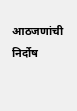आठजणांची निर्दोष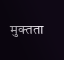मुक्तता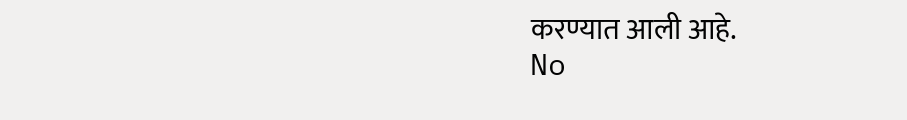करण्यात आली आहे.
No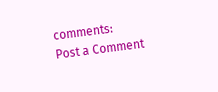comments:
Post a Comment